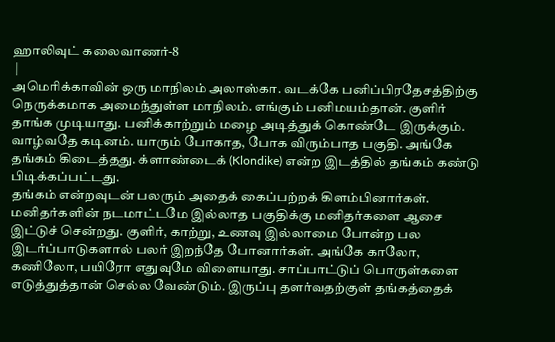ஹாலிவுட் கலைவாணர்-8
 |
அமெரிக்காவின் ஒரு மாநிலம் அலாஸ்கா. வடக்கே பனிப்பிரதேசத்திற்கு நெருக்கமாக அமைந்துள்ள மாநிலம். எங்கும் பனிமயம்தான். குளிர் தாங்க முடியாது. பனிக்காற்றும் மழை அடித்துக் கொண்டே இருக்கும். வாழ்வதே கடினம். யாரும் போகாத, போக விரும்பாத பகுதி. அங்கே தங்கம் கிடைத்தது. க்ளாண்டைக் (Klondike) என்ற இடத்தில் தங்கம் கண்டு பிடிக்கப்பட்டது.
தங்கம் என்றவுடன் பலரும் அதைக் கைப்பற்றக் கிளம்பினார்கள். மனிதர்களின் நடமாட்டமே இல்லாத பகுதிக்கு மனிதர்களை ஆசை இட்டுச் சென்றது. குளிர், காற்று, உணவு இல்லாமை போன்ற பல இடர்ப்பாடுகளால் பலர் இறந்தே போனார்கள். அங்கே காலோ, கணிலோ, பயிரோ எதுவுமே விளையாது. சாப்பாட்டுப் பொருள்களை எடுத்துத்தான் செல்ல வேண்டும். இருப்பு தளர்வதற்குள் தங்கத்தைக்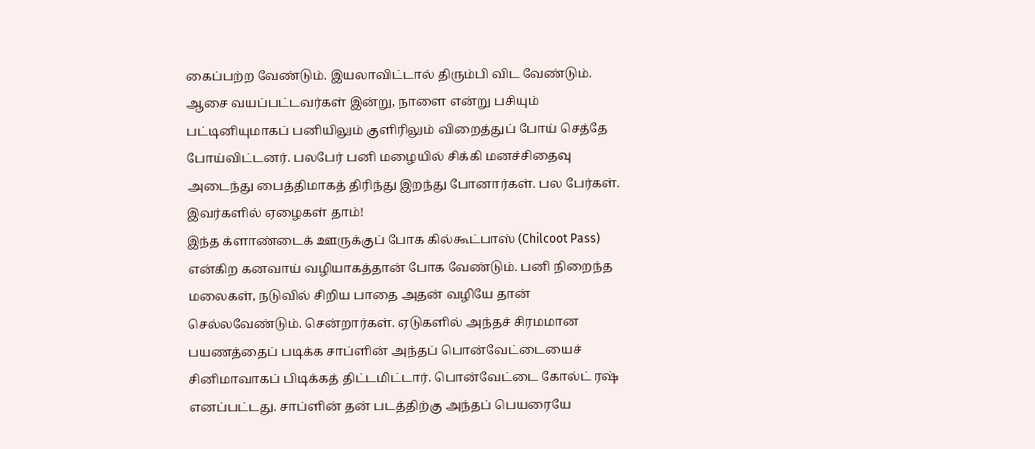கைப்பற்ற வேண்டும். இயலாவிட்டால் திரும்பி விட வேண்டும்.
ஆசை வயப்பட்டவர்கள் இன்று, நாளை என்று பசியும் பட்டினியுமாகப் பனியிலும் குளிரிலும் விறைத்துப் போய் செத்தே போய்விட்டனர். பலபேர் பனி மழையில் சிக்கி மனச்சிதைவு அடைந்து பைத்திமாகத் திரிந்து இறந்து போனார்கள். பல பேர்கள். இவர்களில் ஏழைகள் தாம்!
இந்த க்ளாண்டைக் ஊருக்குப் போக கில்கூட்பாஸ் (Chilcoot Pass) என்கிற கனவாய் வழியாகத்தான் போக வேண்டும். பனி நிறைந்த மலைகள், நடுவில் சிறிய பாதை அதன் வழியே தான் செல்லவேண்டும். சென்றார்கள். ஏடுகளில் அந்தச் சிரமமான பயணத்தைப் படிக்க சாப்ளின் அந்தப் பொன்வேட்டையைச் சினிமாவாகப் பிடிக்கத் திட்டமிட்டார். பொன்வேட்டை கோல்ட் ரஷ் எனப்பட்டது. சாப்ளின் தன் படத்திற்கு அந்தப் பெயரையே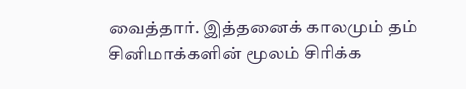வைத்தார். இத்தனைக் காலமும் தம் சினிமாக்களின் மூலம் சிரிக்க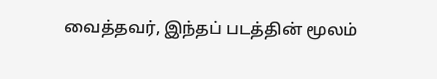வைத்தவர், இந்தப் படத்தின் மூலம்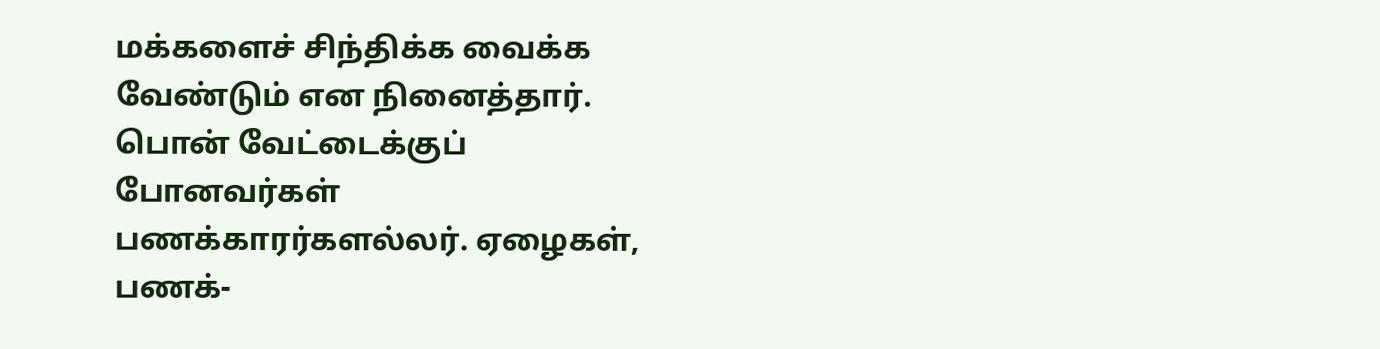மக்களைச் சிந்திக்க வைக்க வேண்டும் என நினைத்தார்.
பொன் வேட்டைக்குப் போனவர்கள் பணக்காரர்களல்லர். ஏழைகள், பணக்-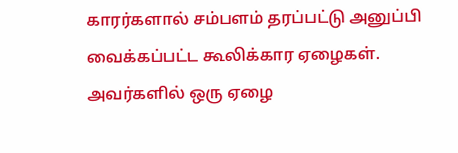காரர்களால் சம்பளம் தரப்பட்டு அனுப்பி வைக்கப்பட்ட கூலிக்கார ஏழைகள். அவர்களில் ஒரு ஏழை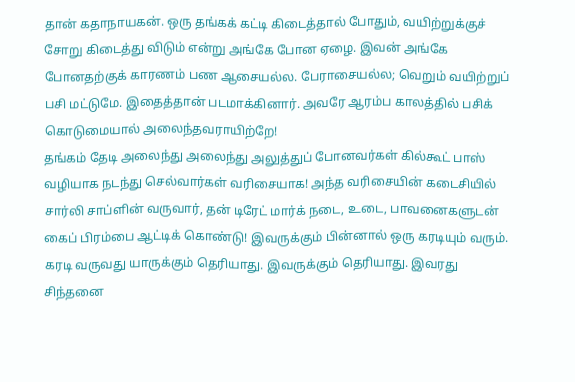தான் கதாநாயகன். ஒரு தங்கக் கட்டி கிடைத்தால் போதும், வயிற்றுக்குச் சோறு கிடைத்து விடும் என்று அங்கே போன ஏழை. இவன் அங்கே போனதற்குக் காரணம் பண ஆசையல்ல. பேராசையல்ல; வெறும் வயிற்றுப் பசி மட்டுமே. இதைத்தான் படமாக்கினார். அவரே ஆரம்ப காலத்தில் பசிக் கொடுமையால் அலைந்தவராயிற்றே!
தங்கம் தேடி அலைந்து அலைந்து அலுத்துப் போனவர்கள் கில்கூட் பாஸ் வழியாக நடந்து செல்வார்கள் வரிசையாக! அந்த வரிசையின் கடைசியில் சார்லி சாப்ளின் வருவார், தன் டிரேட் மார்க் நடை, உடை, பாவனைகளுடன் கைப் பிரம்பை ஆட்டிக் கொண்டு! இவருக்கும் பின்னால் ஒரு கரடியும் வரும். கரடி வருவது யாருக்கும் தெரியாது. இவருக்கும் தெரியாது. இவரது சிந்தனை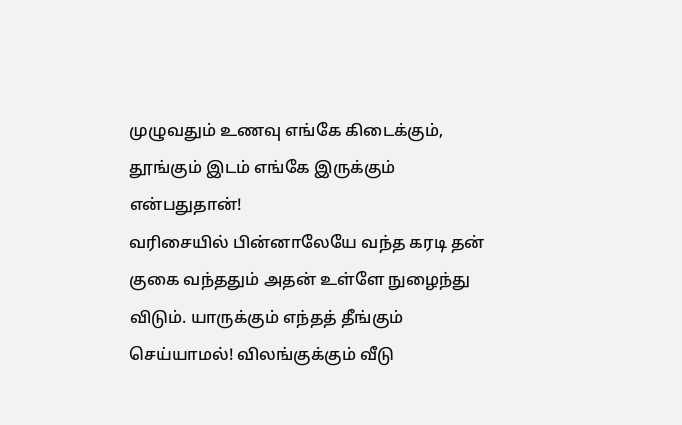முழுவதும் உணவு எங்கே கிடைக்கும், தூங்கும் இடம் எங்கே இருக்கும் என்பதுதான்!
வரிசையில் பின்னாலேயே வந்த கரடி தன் குகை வந்ததும் அதன் உள்ளே நுழைந்து விடும். யாருக்கும் எந்தத் தீங்கும் செய்யாமல்! விலங்குக்கும் வீடு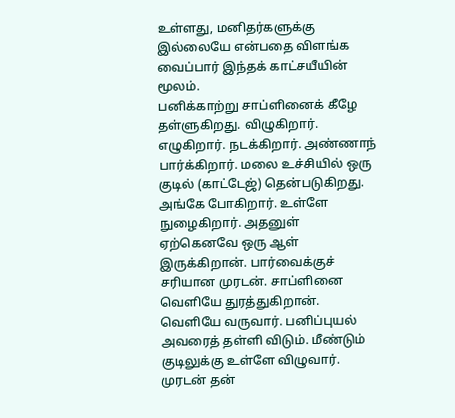உள்ளது, மனிதர்களுக்கு இல்லையே என்பதை விளங்க வைப்பார் இந்தக் காட்சயீயின் மூலம்.
பனிக்காற்று சாப்ளினைக் கீழே தள்ளுகிறது. விழுகிறார். எழுகிறார். நடக்கிறார். அண்ணாந் பார்க்கிறார். மலை உச்சியில் ஒரு குடில் (காட்டேஜ்) தென்படுகிறது. அங்கே போகிறார். உள்ளே நுழைகிறார். அதனுள் ஏற்கெனவே ஒரு ஆள் இருக்கிறான். பார்வைக்குச் சரியான முரடன். சாப்ளினை வெளியே துரத்துகிறான். வெளியே வருவார். பனிப்புயல் அவரைத் தள்ளி விடும். மீண்டும் குடிலுக்கு உள்ளே விழுவார். முரடன் தன்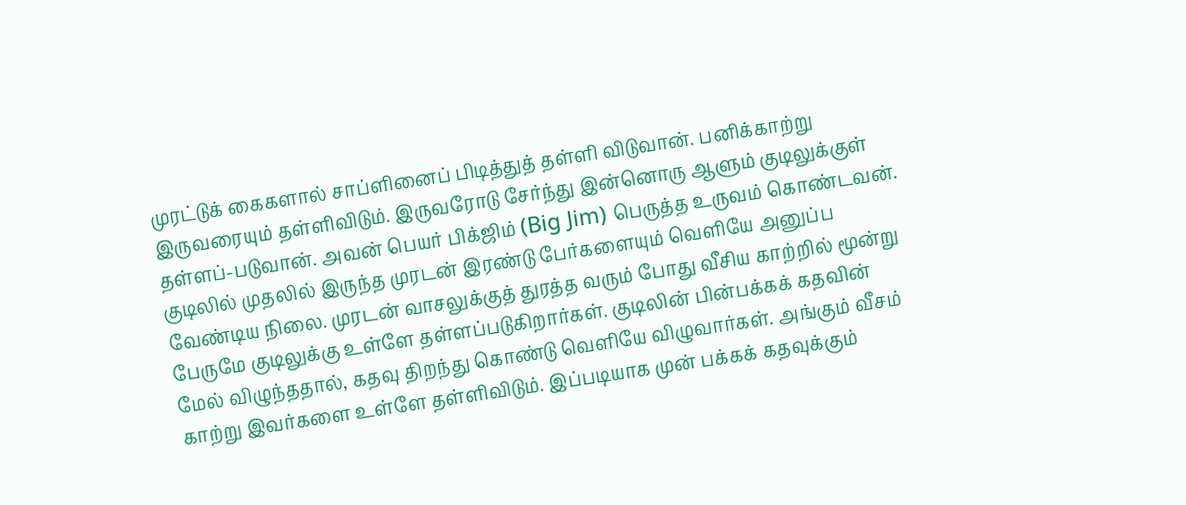முரட்டுக் கைகளால் சாப்ளினைப் பிடித்துத் தள்ளி விடுவான். பனிக்காற்று இருவரையும் தள்ளிவிடும். இருவரோடு சேர்ந்து இன்னொரு ஆளும் குடிலுக்குள் தள்ளப்-படுவான். அவன் பெயர் பிக்ஜிம் (Big Jim) பெருத்த உருவம் கொண்டவன்.
குடிலில் முதலில் இருந்த முரடன் இரண்டு பேர்களையும் வெளியே அனுப்ப வேண்டிய நிலை. முரடன் வாசலுக்குத் துரத்த வரும் போது வீசிய காற்றில் மூன்று பேருமே குடிலுக்கு உள்ளே தள்ளப்படுகிறார்கள். குடிலின் பின்பக்கக் கதவின் மேல் விழுந்ததால், கதவு திறந்து கொண்டு வெளியே விழுவார்கள். அங்கும் வீசம் காற்று இவர்களை உள்ளே தள்ளிவிடும். இப்படியாக முன் பக்கக் கதவுக்கும்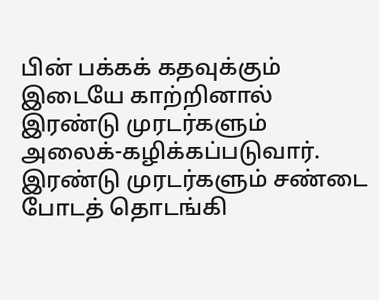பின் பக்கக் கதவுக்கும் இடையே காற்றினால் இரண்டு முரடர்களும் அலைக்-கழிக்கப்படுவார்.
இரண்டு முரடர்களும் சண்டை போடத் தொடங்கி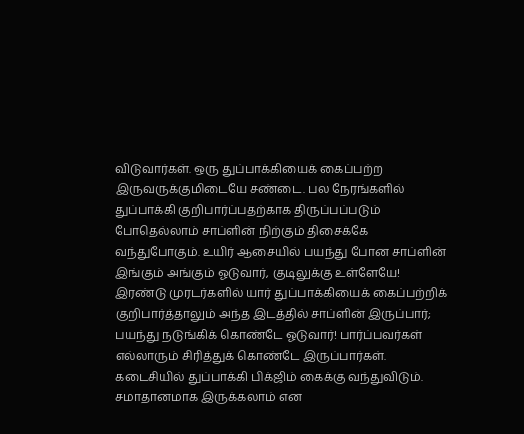விடுவார்கள். ஒரு துப்பாக்கியைக் கைப்பற்ற இருவருக்குமிடையே சண்டை. பல நேரங்களில் துப்பாக்கி குறிபார்ப்பதற்காக திருப்பப்படும் போதெல்லாம் சாப்ளின் நிற்கும் திசைக்கே வந்துபோகும். உயிர் ஆசையில் பயந்து போன சாப்ளின் இங்கும் அங்கும் ஓடுவார், குடிலுக்கு உள்ளேயே! இரண்டு முரடர்களில் யார் துப்பாக்கியைக் கைப்பற்றிக் குறிபார்த்தாலும் அந்த இடத்தில் சாப்ளின் இருப்பார்; பயந்து நடுங்கிக் கொண்டே ஓடுவார்! பார்ப்பவர்கள் எல்லாரும் சிரித்துக் கொண்டே இருப்பார்கள்.
கடைசியில் துப்பாக்கி பிக்ஜிம் கைக்கு வந்துவிடும். சமாதானமாக இருக்கலாம் என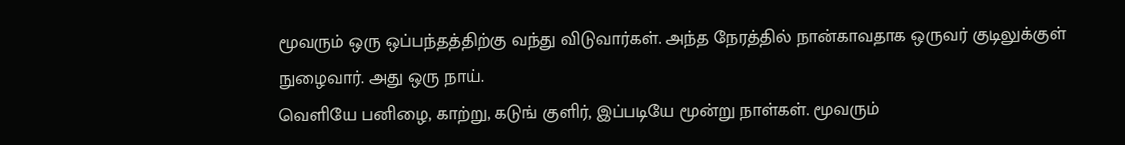மூவரும் ஒரு ஒப்பந்தத்திற்கு வந்து விடுவார்கள். அந்த நேரத்தில் நான்காவதாக ஒருவர் குடிலுக்குள் நுழைவார். அது ஒரு நாய்.
வெளியே பனிழை, காற்று, கடுங் குளிர், இப்படியே மூன்று நாள்கள். மூவரும்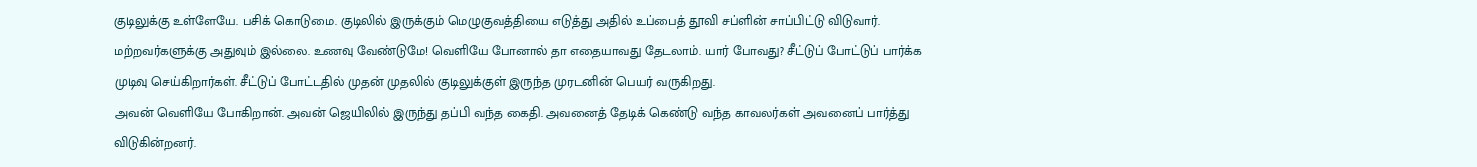குடிலுக்கு உள்ளேயே. பசிக் கொடுமை. குடிலில் இருக்கும் மெழுகுவத்தியை எடுத்து அதில் உப்பைத் தூவி சப்ளின் சாப்பிட்டு விடுவார். மற்றவர்களுக்கு அதுவும் இல்லை. உணவு வேண்டுமே! வெளியே போனால் தா எதையாவது தேடலாம். யார் போவது? சீட்டுப் போட்டுப் பார்க்க முடிவு செய்கிறார்கள். சீட்டுப் போட்டதில் முதன் முதலில் குடிலுக்குள் இருந்த முரடனின் பெயர் வருகிறது.
அவன் வெளியே போகிறான். அவன் ஜெயிலில் இருந்து தப்பி வந்த கைதி. அவனைத் தேடிக் கெண்டு வந்த காவலர்கள் அவனைப் பார்த்து விடுகின்றனர்.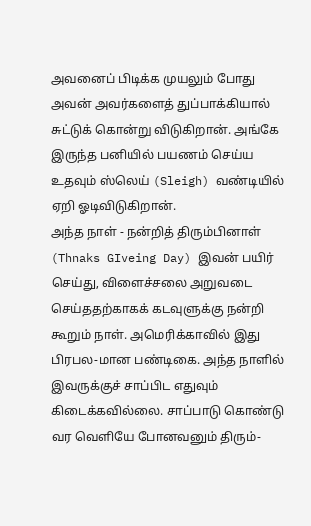அவனைப் பிடிக்க முயலும் போது அவன் அவர்களைத் துப்பாக்கியால் சுட்டுக் கொன்று விடுகிறான். அங்கே இருந்த பனியில் பயணம் செய்ய உதவும் ஸ்லெய் (Sleigh) வண்டியில் ஏறி ஓடிவிடுகிறான்.
அந்த நாள் - நன்றித் திரும்பினாள் (Thnaks GIveing Day) இவன் பயிர் செய்து, விளைச்சலை அறுவடை செய்ததற்காகக் கடவுளுக்கு நன்றி கூறும் நாள். அமெரிக்காவில் இது பிரபல-மான பண்டிகை. அந்த நாளில் இவருக்குச் சாப்பிட எதுவும் கிடைக்கவில்லை. சாப்பாடு கொண்டு வர வெளியே போனவனும் திரும்-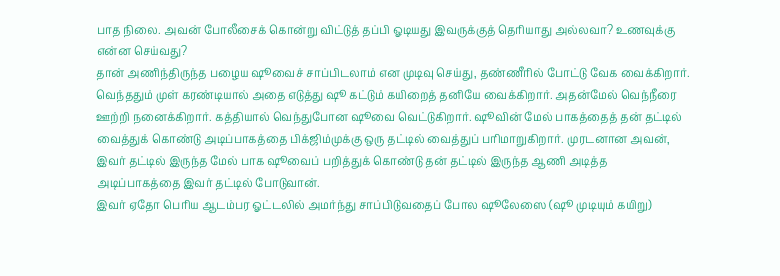பாத நிலை. அவன் போலீசைக் கொன்று விட்டுத் தப்பி ஓடியது இவருக்குத் தெரியாது அல்லவா? உணவுக்கு என்ன செய்வது?
தான் அணிந்திருந்த பழைய ஷூவைச் சாப்பிடலாம் என முடிவு செய்து, தண்ணீரில் போட்டு வேக வைக்கிறார். வெந்ததும் முள் கரண்டியால் அதை எடுத்து ஷூ கட்டும் கயிறைத் தனியே வைக்கிறார். அதன்மேல் வெந்நீரை ஊற்றி நனைக்கிறார். கத்தியால் வெந்துபோன ஷூவை வெட்டுகிறார். ஷூவின் மேல் பாகத்தைத் தன் தட்டில் வைத்துக் கொண்டு அடிப்பாகத்தை பிக்ஜிம்முக்கு ஒரு தட்டில் வைத்துப் பரிமாறுகிறார். முரடனான அவன், இவர் தட்டில் இருந்த மேல் பாக ஷூவைப் பறித்துக் கொண்டு தன் தட்டில் இருந்த ஆணி அடித்த அடிப்பாகத்தை இவர் தட்டில் போடுவான்.
இவர் ஏதோ பெரிய ஆடம்பர ஓட்டலில் அமர்ந்து சாப்பிடுவதைப் போல ஷூலேஸை (ஷூ முடியும் கயிறு)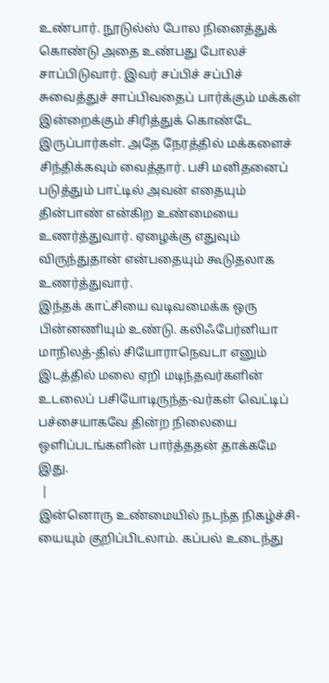உண்பார். நூடுல்ஸ் போல நினைத்துக் கொண்டு அதை உண்பது போலச் சாப்பிடுவார். இவர் சப்பிச் சப்பிச் சுவைத்துச் சாப்பிவதைப் பார்க்கும் மக்கள் இன்றைக்கும் சிரித்துக் கொண்டே இருப்பார்கள். அதே நேரத்தில் மக்களைச் சிந்திக்கவும் வைத்தார். பசி மனிதனைப் படுத்தும் பாட்டில் அவன் எதையும் தின்பாண் என்கிற உண்மையை உணர்த்துவார். ஏழைக்கு எதுவும் விருந்துதான் என்பதையும் கூடுதலாக உணர்த்துவார்.
இந்தக் காட்சியை வடிவமைக்க ஒரு பின்னணியும் உண்டு. கலிஃபேர்னியா மாநிலத்-தில் சியோராநெவடா எனும் இடத்தில் மலை ஏறி மடிந்தவர்களின் உடலைப் பசியோடிருந்த-வர்கள் வெட்டிப் பச்சையாகவே தின்ற நிலையை ஒளிப்படங்களின் பார்த்ததன் தாக்கமே இது.
 |
இன்னொரு உண்மையில் நடந்த நிகழ்ச்சி-யையும் குறிப்பிடலாம். கப்பல் உடைந்து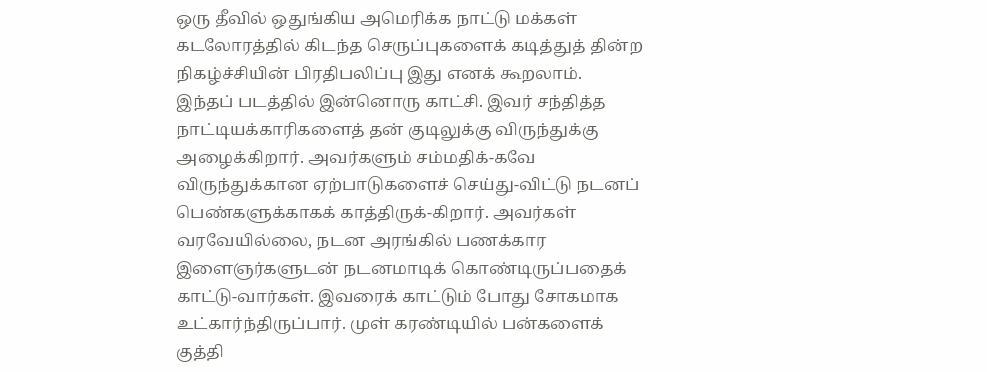ஒரு தீவில் ஒதுங்கிய அமெரிக்க நாட்டு மக்கள் கடலோரத்தில் கிடந்த செருப்புகளைக் கடித்துத் தின்ற நிகழ்ச்சியின் பிரதிபலிப்பு இது எனக் கூறலாம்.
இந்தப் படத்தில் இன்னொரு காட்சி. இவர் சந்தித்த நாட்டியக்காரிகளைத் தன் குடிலுக்கு விருந்துக்கு அழைக்கிறார். அவர்களும் சம்மதிக்-கவே விருந்துக்கான ஏற்பாடுகளைச் செய்து-விட்டு நடனப் பெண்களுக்காகக் காத்திருக்-கிறார். அவர்கள் வரவேயில்லை, நடன அரங்கில் பணக்கார இளைஞர்களுடன் நடனமாடிக் கொண்டிருப்பதைக் காட்டு-வார்கள். இவரைக் காட்டும் போது சோகமாக உட்கார்ந்திருப்பார். முள் கரண்டியில் பன்களைக் குத்தி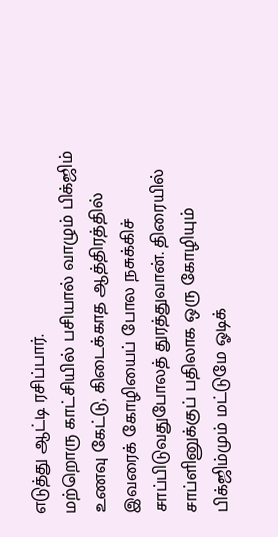எடுத்து ஆட்டி ரசிப்பார்.
மற்றொரு காட்சியில் பசியால் வாழும் பிக்ஜிம் உணவு கேட்டு, கிடைக்காத ஆத்திரத்தில் இவரைக் கோழியைப் போல நசுக்கிச் சாப்பிடுவதுபோலத் துரத்துவான். திரையில் சாப்ளினுக்குப் பதிலாக ஒரு கோழியும் பிக்ஜிம்மும் மட்டுமே ஓடிக்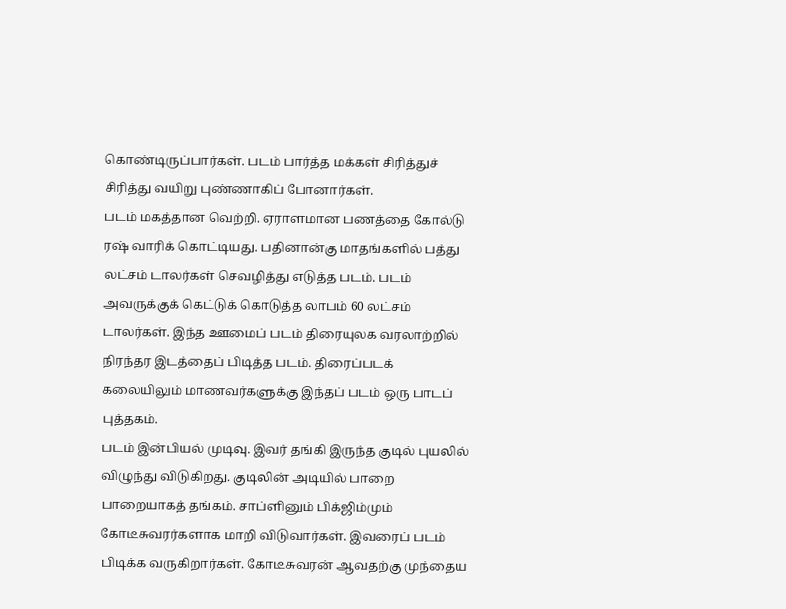கொண்டிருப்பார்கள். படம் பார்த்த மக்கள் சிரித்துச் சிரித்து வயிறு புண்ணாகிப் போனார்கள்.
படம் மகத்தான வெற்றி. ஏராளமான பணத்தை கோல்டு ரஷ் வாரிக் கொட்டியது. பதினான்கு மாதங்களில் பத்து லட்சம் டாலர்கள் செவழித்து எடுத்த படம். படம் அவருக்குக் கெட்டுக் கொடுத்த லாபம் 60 லட்சம் டாலர்கள். இந்த ஊமைப் படம் திரையுலக வரலாற்றில் நிரந்தர இடத்தைப் பிடித்த படம். திரைப்படக் கலையிலும் மாணவர்களுக்கு இந்தப் படம் ஒரு பாடப் புத்தகம்.
படம் இன்பியல் முடிவு. இவர் தங்கி இருந்த குடில் புயலில் விழுந்து விடுகிறது. குடிலின் அடியில் பாறை பாறையாகத் தங்கம். சாப்ளினும் பிக்ஜிம்மும் கோடீசுவரர்களாக மாறி விடுவார்கள். இவரைப் படம் பிடிக்க வருகிறார்கள். கோடீசுவரன் ஆவதற்கு முந்தைய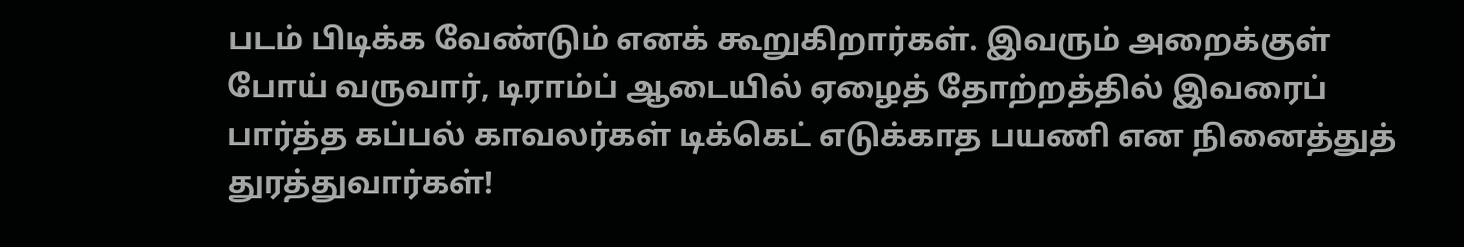படம் பிடிக்க வேண்டும் எனக் கூறுகிறார்கள். இவரும் அறைக்குள் போய் வருவார், டிராம்ப் ஆடையில் ஏழைத் தோற்றத்தில் இவரைப் பார்த்த கப்பல் காவலர்கள் டிக்கெட் எடுக்காத பயணி என நினைத்துத் துரத்துவார்கள்!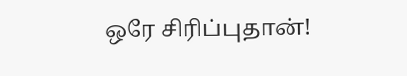ஒரே சிரிப்புதான்!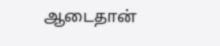ஆடைதான்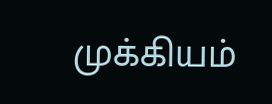முக்கியம்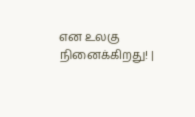என உலகு நினைக்கிறது! |